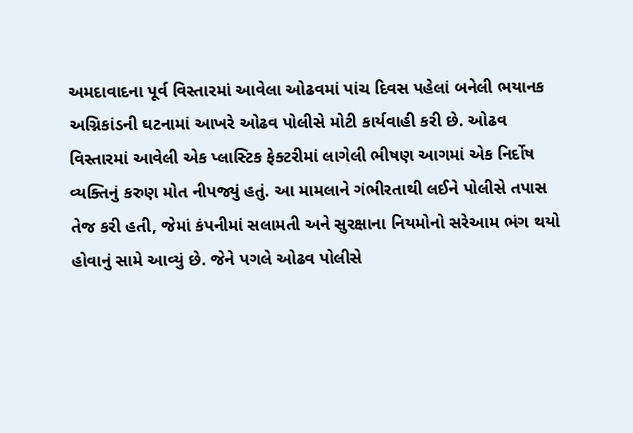અમદાવાદના પૂર્વ વિસ્તારમાં આવેલા ઓઢવમાં પાંચ દિવસ પહેલાં બનેલી ભયાનક અગ્નિકાંડની ઘટનામાં આખરે ઓઢવ પોલીસે મોટી કાર્યવાહી કરી છે. ઓઢવ વિસ્તારમાં આવેલી એક પ્લાસ્ટિક ફેક્ટરીમાં લાગેલી ભીષણ આગમાં એક નિર્દોષ વ્યક્તિનું કરુણ મોત નીપજ્યું હતું. આ મામલાને ગંભીરતાથી લઈને પોલીસે તપાસ તેજ કરી હતી, જેમાં કંપનીમાં સલામતી અને સુરક્ષાના નિયમોનો સરેઆમ ભંગ થયો હોવાનું સામે આવ્યું છે. જેને પગલે ઓઢવ પોલીસે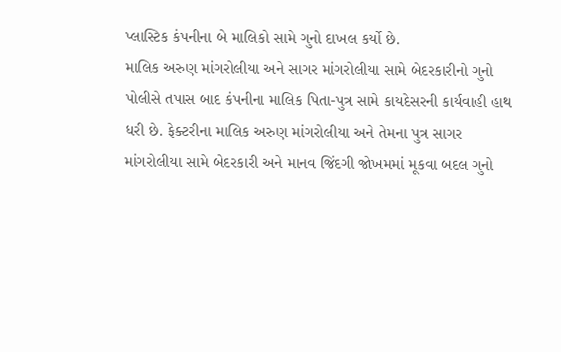પ્લાસ્ટિક કંપનીના બે માલિકો સામે ગુનો દાખલ કર્યો છે.
માલિક અરુણ માંગરોલીયા અને સાગર માંગરોલીયા સામે બેદરકારીનો ગુનો
પોલીસે તપાસ બાદ કંપનીના માલિક પિતા-પુત્ર સામે કાયદેસરની કાર્યવાહી હાથ ધરી છે. ફેક્ટરીના માલિક અરુણ માંગરોલીયા અને તેમના પુત્ર સાગર માંગરોલીયા સામે બેદરકારી અને માનવ જિંદગી જોખમમાં મૂકવા બદલ ગુનો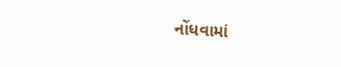નોંધવામાં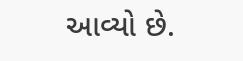આવ્યો છે.